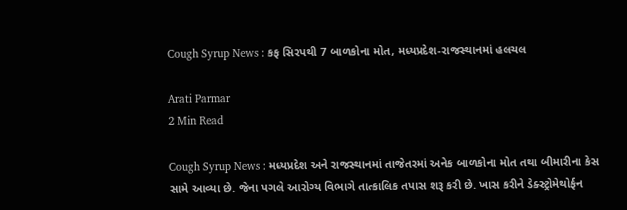Cough Syrup News : કફ સિરપથી 7 બાળકોના મોત, મધ્યપ્રદેશ-રાજસ્થાનમાં હલચલ

Arati Parmar
2 Min Read

Cough Syrup News : મધ્યપ્રદેશ અને રાજસ્થાનમાં તાજેતરમાં અનેક બાળકોના મોત તથા બીમારીના કેસ સામે આવ્યા છે. જેના પગલે આરોગ્ય વિભાગે તાત્કાલિક તપાસ શરૂ કરી છે. ખાસ કરીને ડેક્સ્ટ્રોમેથોર્ફન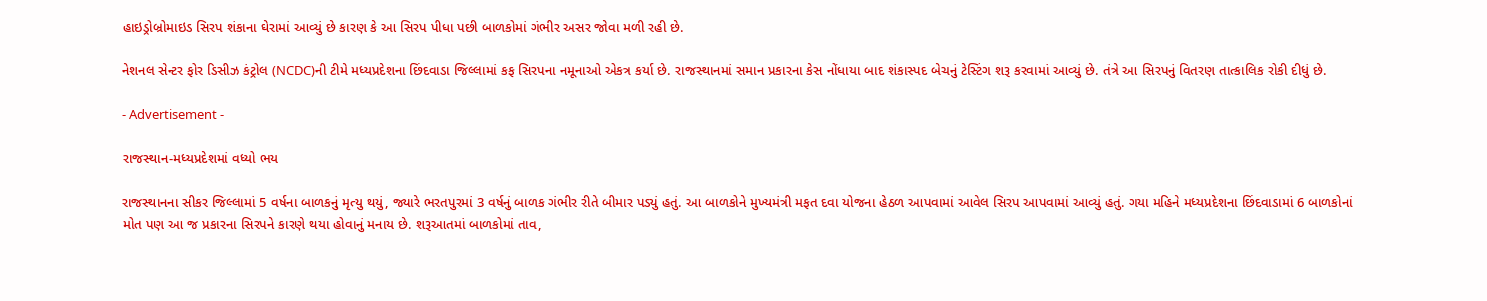હાઇડ્રોબ્રોમાઇડ સિરપ શંકાના ઘેરામાં આવ્યું છે કારણ કે આ સિરપ પીધા પછી બાળકોમાં ગંભીર અસર જોવા મળી રહી છે.

નેશનલ સેન્ટર ફોર ડિસીઝ કંટ્રોલ (NCDC)ની ટીમે મધ્યપ્રદેશના છિંદવાડા જિલ્લામાં કફ સિરપના નમૂનાઓ એકત્ર કર્યા છે. રાજસ્થાનમાં સમાન પ્રકારના કેસ નોંધાયા બાદ શંકાસ્પદ બેચનું ટેસ્ટિંગ શરૂ કરવામાં આવ્યું છે. તંત્રે આ સિરપનું વિતરણ તાત્કાલિક રોકી દીધું છે.

- Advertisement -

રાજસ્થાન-મધ્યપ્રદેશમાં વધ્યો ભય

રાજસ્થાનના સીકર જિલ્લામાં 5 વર્ષના બાળકનું મૃત્યુ થયું, જ્યારે ભરતપુરમાં 3 વર્ષનું બાળક ગંભીર રીતે બીમાર પડ્યું હતું. આ બાળકોને મુખ્યમંત્રી મફત દવા યોજના હેઠળ આપવામાં આવેલ સિરપ આપવામાં આવ્યું હતું. ગયા મહિને મધ્યપ્રદેશના છિંદવાડામાં 6 બાળકોનાં મોત પણ આ જ પ્રકારના સિરપને કારણે થયા હોવાનું મનાય છે. શરૂઆતમાં બાળકોમાં તાવ,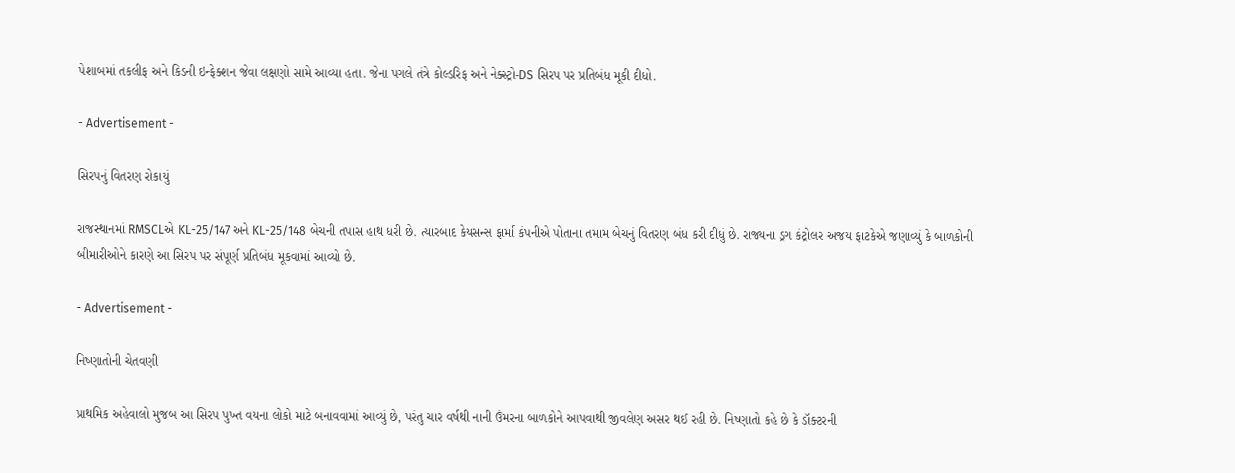પેશાબમાં તકલીફ અને કિડની ઇન્ફેક્શન જેવા લક્ષણો સામે આવ્યા હતા. જેના પગલે તંત્રે કોલ્ડરિફ અને નેક્સ્ટ્રો-DS સિરપ પર પ્રતિબંધ મૂકી દીધો.

- Advertisement -

સિરપનું વિતરણ રોકાયું

રાજસ્થાનમાં RMSCLએ KL-25/147 અને KL-25/148 બેચની તપાસ હાથ ધરી છે. ત્યારબાદ કેયસન્સ ફાર્મા કંપનીએ પોતાના તમામ બેચનું વિતરણ બંધ કરી દીધું છે. રાજ્યના ડ્રગ કંટ્રોલર અજય ફાટકેએ જણાવ્યું કે બાળકોની બીમારીઓને કારણે આ સિરપ પર સંપૂર્ણ પ્રતિબંધ મૂકવામાં આવ્યો છે.

- Advertisement -

નિષ્ણાતોની ચેતવણી

પ્રાથમિક અહેવાલો મુજબ આ સિરપ પુખ્ત વયના લોકો માટે બનાવવામાં આવ્યું છે, પરંતુ ચાર વર્ષથી નાની ઉંમરના બાળકોને આપવાથી જીવલેણ અસર થઈ રહી છે. નિષ્ણાતો કહે છે કે ડૉક્ટરની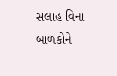સલાહ વિના બાળકોને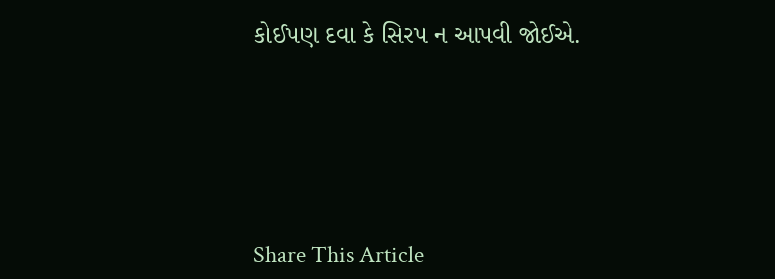કોઈપણ દવા કે સિરપ ન આપવી જોઈએ.





Share This Article